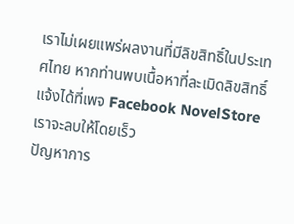เราไม่เผยแพร่ผลงานที่มีลิขสิทธิ์ในประเทศไทย หากท่านพบเนื้อหาที่ละเมิดลิขสิทธิ์ แจ้งได้ที่เพจ Facebook NovelStore เราจะลบให้โดยเร็ว
ปัญหาการ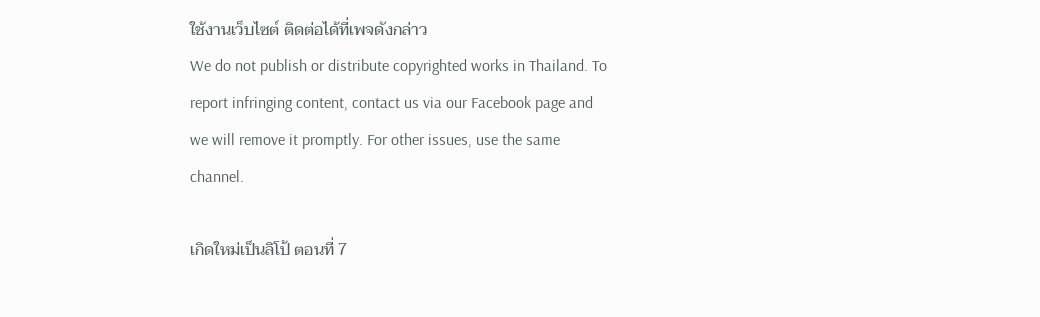ใช้งานเว็บไซต์ ติดต่อได้ที่เพจดังกล่าว
We do not publish or distribute copyrighted works in Thailand. To report infringing content, contact us via our Facebook page and we will remove it promptly. For other issues, use the same channel.

เกิดใหม่เป็นลิโป้ ตอนที่ 7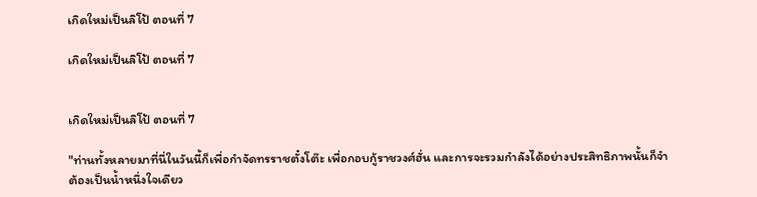เกิดใหม่เป็นลิโป้ ตอนที่ 7

เกิดใหม่เป็นลิโป้ ตอนที่ 7


เกิดใหม่เป็นลิโป้ ตอนที่ 7

"ท่านทั้งหลายมาที่นี่ในวันนี้ก็เพื่อกำจัดทรราชตั๋งโต๊ะ เพื่อกอบกู้ราชวงศ์ฮั่น และการจะรวมกำลังได้อย่างประสิทธิภาพนั้นก็จำต้องเป็นน้ำหนึ่งใจเดียว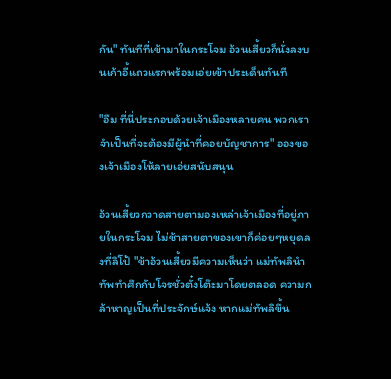กัน" ทันทีที่เข้ามาในกระโจม อ้วนเสี้ยวก็นั่งลงบนเก้าอี้แถวแรกพร้อมเอ่ยเข้าประเด็นทันที

"อืม ที่นี่ประกอบด้วยเจ้าเมืองหลายคน พวกเราจำเป็นที่จะต้องมีผู้นำที่คอยบัญชาการ" อองของเจ้าเมืองโห้ลายเอ่ยสนับสนุน

อ้วนเสี้ยวกวาดสายตามองเหล่าเจ้าเมืองที่อยู่ภายในกระโจม ไม่ช้าสายตาของเขาก็ค่อยๆหยุดลงที่ลิโป้ "ข้าอ้วนเสี้ยวมีความเห็นว่า แม่ทัพลินำทัพทำศึกกับโจรชั่วตั๋งโต๊ะมาโดยตลอด ความกล้าหาญเป็นที่ประจักษ์แจ้ง หากแม่ทัพลิขึ้น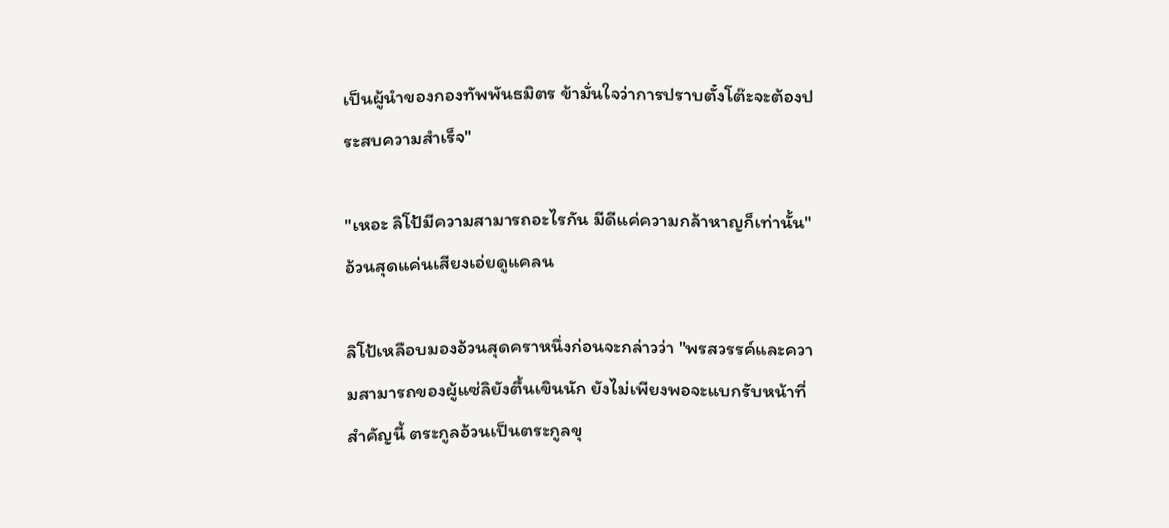เป็นผู้นำของกองทัพพันธมิตร ข้ามั่นใจว่าการปราบตั๋งโต๊ะจะต้องประสบความสำเร็จ"

"เหอะ ลิโป้มีความสามารถอะไรกัน มีดีแค่ความกล้าหาญก็เท่านั้น" อ้วนสุดแค่นเสียงเอ่ยดูแคลน

ลิโป้เหลือบมองอ้วนสุดคราหนึ่งก่อนจะกล่าวว่า "พรสวรรค์และความสามารถของผู้แซ่ลิยังตื้นเขินนัก ยังไม่เพียงพอจะแบกรับหน้าที่สำคัญนี้ ตระกูลอ้วนเป็นตระกูลขุ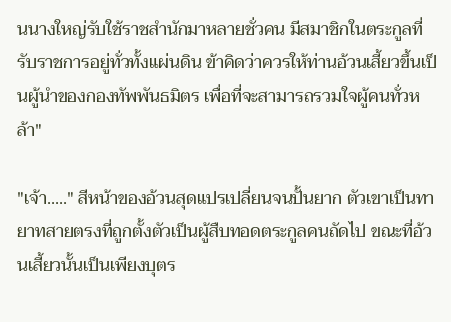นนางใหญ่รับใช้ราชสำนักมาหลายชั่วคน มีสมาชิกในตระกูลที่รับราชการอยู่ทั่วทั้งแผ่นดิน ข้าคิดว่าควรให้ท่านอ้วนเสี้ยวขึ้นเป็นผู้นำของกองทัพพันธมิตร เพื่อที่จะสามารถรวมใจผู้คนทั่วหล้า"

"เจ้า....." สีหน้าของอ้วนสุดแปรเปลี่ยนจนปั้นยาก ตัวเขาเป็นทายาทสายตรงที่ถูกตั้งตัวเป็นผู้สืบทอดตระกูลคนถัดไป ขณะที่อ้วนเสี้ยวนั้นเป็นเพียงบุตร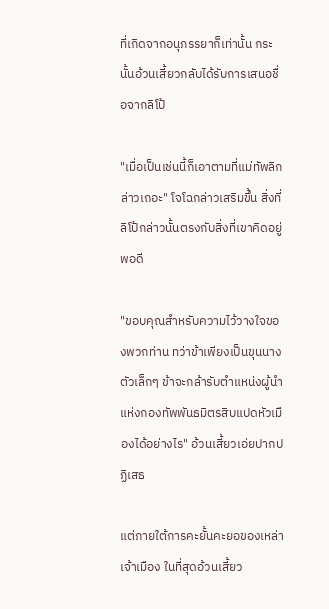ที่เกิดจากอนุภรรยาก็เท่านั้น กระนั้นอ้วนเสี้ยวกลับได้รับการเสนอชื่อจากลิโป้

"เมื่อเป็นเช่นนี้ก็เอาตามที่แม่ทัพลิกล่าวเถอะ" โจโฉกล่าวเสริมขึ้น สิ่งที่ลิโป้กล่าวนั้นตรงกับสิ่งที่เขาคิดอยู่พอดี

"ขอบคุณสำหรับความไว้วางใจของพวกท่าน ทว่าข้าเพียงเป็นขุนนางตัวเล็กๆ ข้าจะกล้ารับตำแหน่งผู้นำแห่งกองทัพพันธมิตรสิบแปดหัวเมืองได้อย่างไร" อ้วนเสี้ยวเอ่ยปากปฏิเสธ

แต่ภายใต้การคะยั้นคะยอของเหล่าเจ้าเมือง ในที่สุดอ้วนเสี้ยว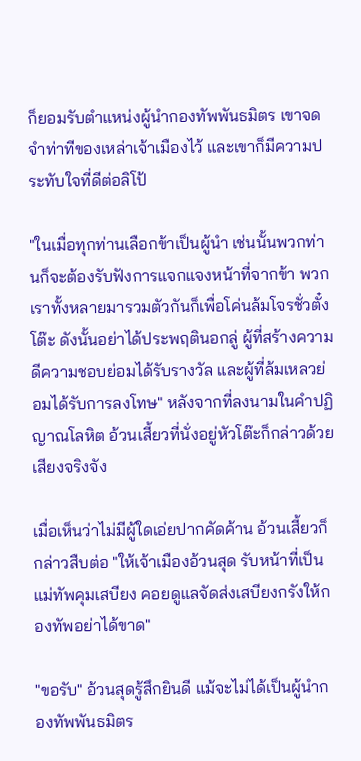ก็ยอมรับตำแหน่งผู้นำกองทัพพันธมิตร เขาจดจำท่าทีของเหล่าเจ้าเมืองไว้ และเขาก็มีความประทับใจที่ดีต่อลิโป้

"ในเมื่อทุกท่านเลือกข้าเป็นผู้นำ เช่นนั้นพวกท่านก็จะต้องรับฟังการแจกแจงหน้าที่จากข้า พวกเราทั้งหลายมารวมตัวกันก็เพื่อโค่นล้มโจรชั่วตั๋งโต๊ะ ดังนั้นอย่าได้ประพฤตินอกลู่ ผู้ที่สร้างความดีความชอบย่อมได้รับรางวัล และผู้ที่ล้มเหลวย่อมได้รับการลงโทษ" หลังจากที่ลงนามในคำปฏิญาณโลหิต อ้วนเสี้ยวที่นั่งอยู่หัวโต๊ะก็กล่าวด้วยเสียงจริงจัง

เมื่อเห็นว่าไม่มีผู้ใดเอ่ยปากคัดค้าน อ้วนเสี้ยวก็กล่าวสืบต่อ "ให้เจ้าเมืองอ้วนสุด รับหน้าที่เป็นแม่ทัพคุมเสบียง คอยดูแลจัดส่งเสบียงกรังให้กองทัพอย่าได้ขาด"

"ขอรับ" อ้วนสุดรู้สึกยินดี แม้จะไม่ได้เป็นผู้นำกองทัพพันธมิตร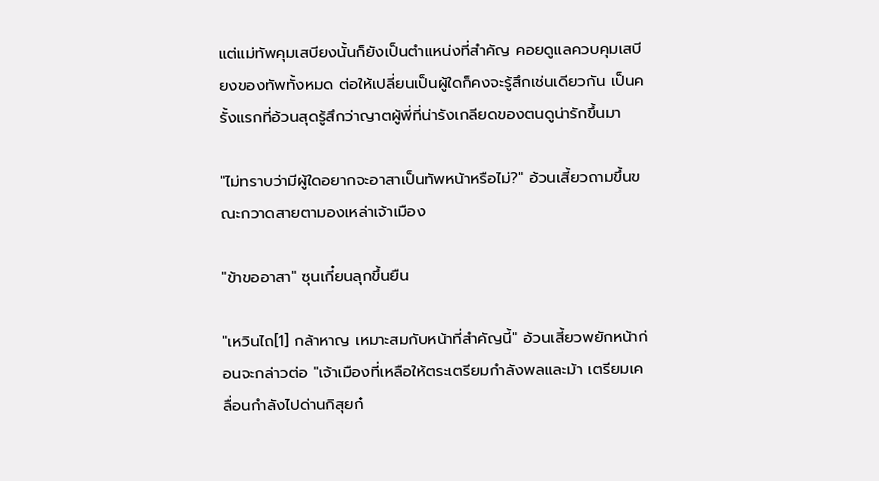แต่แม่ทัพคุมเสบียงนั้นก็ยังเป็นตำแหน่งที่สำคัญ คอยดูแลควบคุมเสบียงของทัพทั้งหมด ต่อให้เปลี่ยนเป็นผู้ใดก็คงจะรู้สึกเช่นเดียวกัน เป็นครั้งแรกที่อ้วนสุดรู้สึกว่าญาตผู้พี่ที่น่ารังเกลียดของตนดูน่ารักขึ้นมา

"ไม่ทราบว่ามีผู้ใดอยากจะอาสาเป็นทัพหน้าหรือไม่?" อ้วนเสี้ยวถามขึ้นขณะกวาดสายตามองเหล่าเจ้าเมือง

"ข้าขออาสา" ซุนเกี๋ยนลุกขึ้นยืน

"เหวินไถ[1] กล้าหาญ เหมาะสมกับหน้าที่สำคัญนี้" อ้วนเสี้ยวพยักหน้าก่อนจะกล่าวต่อ "เจ้าเมืองที่เหลือให้ตระเตรียมกำลังพลและม้า เตรียมเคลื่อนกำลังไปด่านกิสุยก๋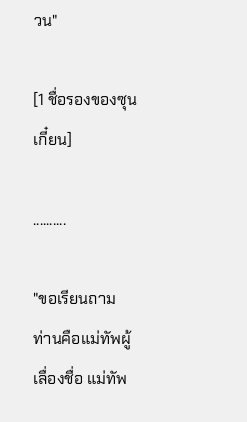วน"

[1 ชื่อรองของซุนเกี๋ยน]

..........

"ขอเรียนถาม ท่านคือแม่ทัพผู้เลื่องชื่อ แม่ทัพ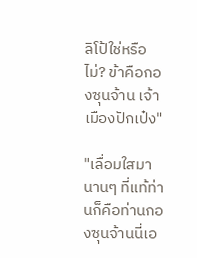ลิโป้ใช่หรือไม่? ข้าคือกองซุนจ้าน เจ้าเมืองปักเป๋ง"

"เลื่อมใสมานานๆ ที่แท้ท่านก็คือท่านกองซุนจ้านนี่เอ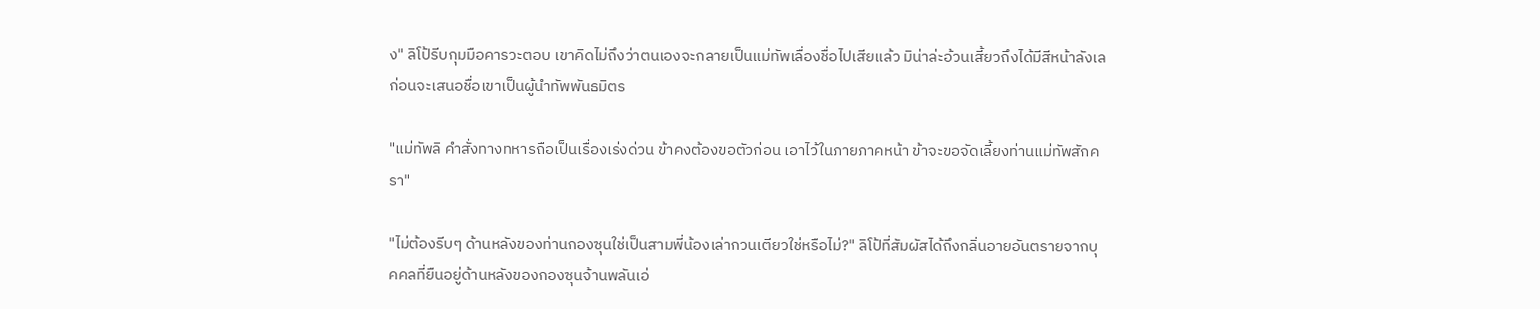ง" ลิโป้รีบกุมมือคารวะตอบ เขาคิดไม่ถึงว่าตนเองจะกลายเป็นแม่ทัพเลื่องชื่อไปเสียแล้ว มิน่าล่ะอ้วนเสี้ยวถึงได้มีสีหน้าลังเลก่อนจะเสนอชื่อเขาเป็นผู้นำทัพพันธมิตร

"แม่ทัพลิ คำสั่งทางทหารถือเป็นเรื่องเร่งด่วน ข้าคงต้องขอตัวก่อน เอาไว้ในภายภาคหน้า ข้าจะขอจัดเลี้ยงท่านแม่ทัพสักครา"

"ไม่ต้องรีบๆ ด้านหลังของท่านกองซุนใช่เป็นสามพี่น้องเล่ากวนเตียวใช่หรือไม่?" ลิโป้ที่สัมผัสได้ถึงกลิ่นอายอันตรายจากบุคคลที่ยืนอยู่ด้านหลังของกองซุนจ้านพลันเอ่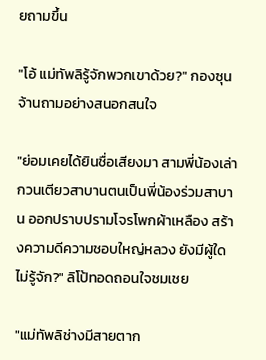ยถามขึ้น

"โอ้ แม่ทัพลิรู้จักพวกเขาด้วย?" กองซุนจ้านถามอย่างสนอกสนใจ

"ย่อมเคยได้ยินชื่อเสียงมา สามพี่น้องเล่ากวนเตียวสาบานตนเป็นพี่น้องร่วมสาบาน ออกปราบปรามโจรโพกผ้าเหลือง สร้างความดีความชอบใหญ่หลวง ยังมีผู้ใดไม่รู้จัก?" ลิโป้ทอดถอนใจชมเชย

"แม่ทัพลิช่างมีสายตาก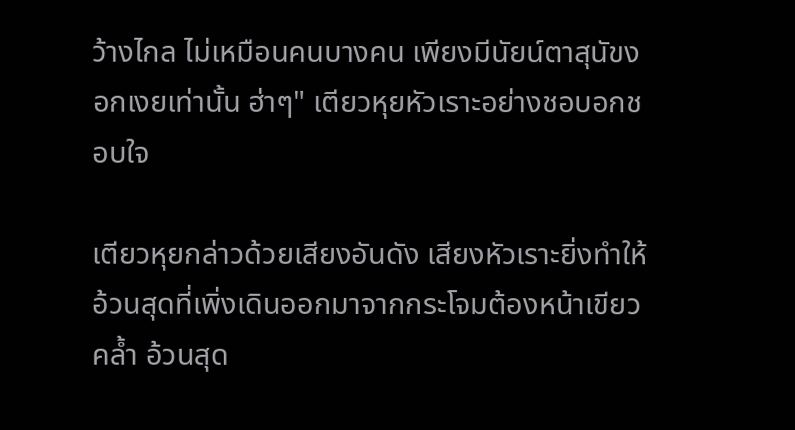ว้างไกล ไม่เหมือนคนบางคน เพียงมีนัยน์ตาสุนัขงอกเงยเท่านั้น ฮ่าๆ" เตียวหุยหัวเราะอย่างชอบอกชอบใจ

เตียวหุยกล่าวด้วยเสียงอันดัง เสียงหัวเราะยิ่งทำให้อ้วนสุดที่เพิ่งเดินออกมาจากกระโจมต้องหน้าเขียวคล้ำ อ้วนสุด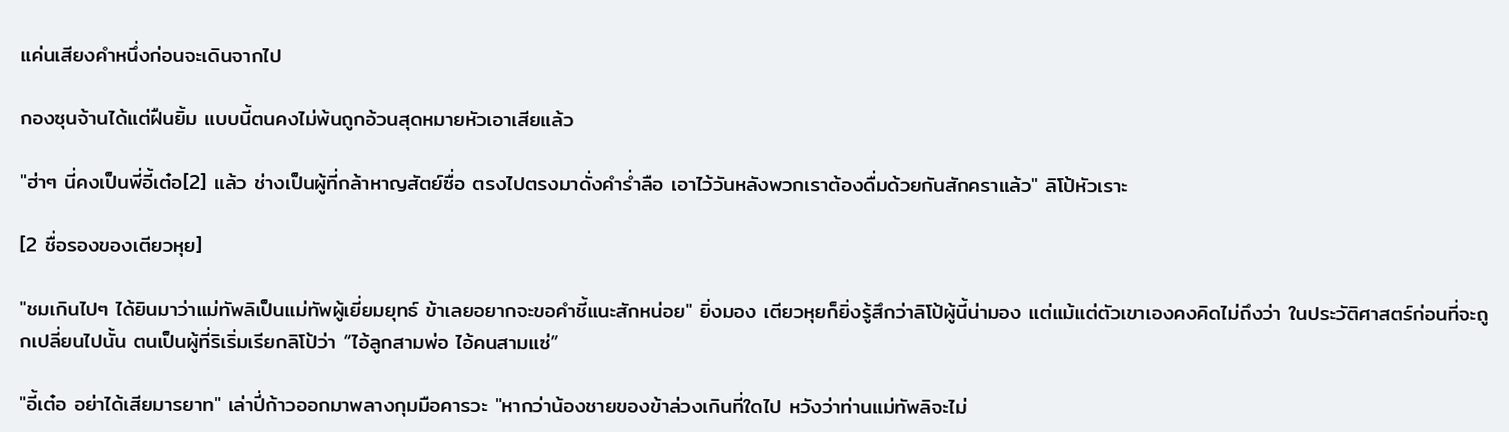แค่นเสียงคำหนึ่งก่อนจะเดินจากไป

กองซุนจ้านได้แต่ฝืนยิ้ม แบบนี้ตนคงไม่พ้นถูกอ้วนสุดหมายหัวเอาเสียแล้ว

"ฮ่าๆ นี่คงเป็นพี่อี้เต๋อ[2] แล้ว ช่างเป็นผู้ที่กล้าหาญสัตย์ซื่อ ตรงไปตรงมาดั่งคำร่ำลือ เอาไว้วันหลังพวกเราต้องดื่มด้วยกันสักคราแล้ว" ลิโป้หัวเราะ

[2 ชื่อรองของเตียวหุย]

"ชมเกินไปๆ ได้ยินมาว่าแม่ทัพลิเป็นแม่ทัพผู้เยี่ยมยุทธ์ ข้าเลยอยากจะขอคำชี้แนะสักหน่อย" ยิ่งมอง เตียวหุยก็ยิ่งรู้สึกว่าลิโป้ผู้นี้น่ามอง แต่แม้แต่ตัวเขาเองคงคิดไม่ถึงว่า ในประวัติศาสตร์ก่อนที่จะถูกเปลี่ยนไปนั้น ตนเป็นผู้ที่ริเริ่มเรียกลิโป้ว่า “ไอ้ลูกสามพ่อ ไอ้คนสามแซ่”

"อี้เต๋อ อย่าได้เสียมารยาท" เล่าปี่ก้าวออกมาพลางกุมมือคารวะ "หากว่าน้องชายของข้าล่วงเกินที่ใดไป หวังว่าท่านแม่ทัพลิจะไม่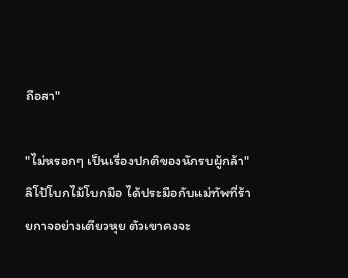ถือสา"

"ไม่หรอกๆ เป็นเรื่องปกติของนักรบผู้กล้า" ลิโป้โบกไม้โบกมือ ได้ประมือกับแม่ทัพที่ร้ายกาจอย่างเตียวหุย ตัวเขาคงจะ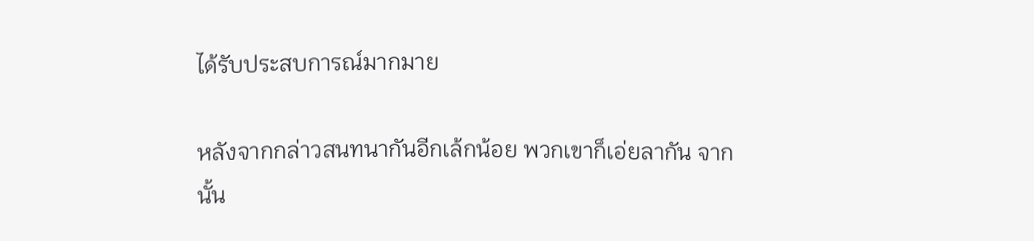ได้รับประสบการณ์มากมาย

หลังจากกล่าวสนทนากันอีกเล้กน้อย พวกเขาก็เอ่ยลากัน จากนั้น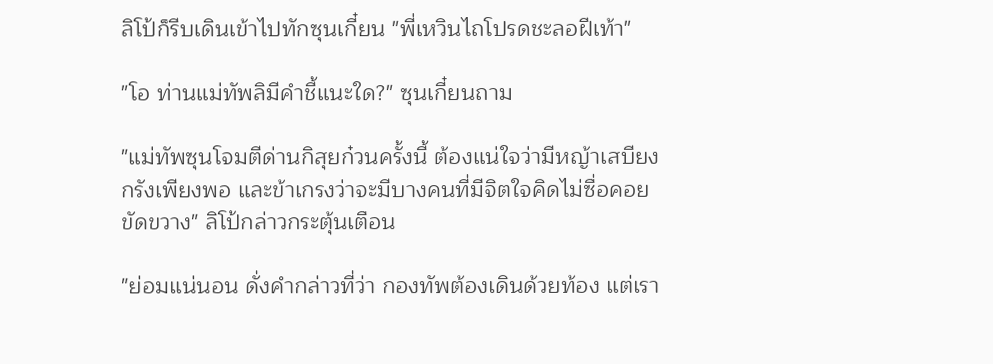ลิโป้ก็รีบเดินเข้าไปทักซุนเกี๋ยน "พี่เหวินไถโปรดชะลอฝีเท้า"

"โอ ท่านแม่ทัพลิมีคำชี้แนะใด?" ซุนเกี๋ยนถาม

"แม่ทัพซุนโจมตีด่านกิสุยก๋วนครั้งนี้ ต้องแน่ใจว่ามีหญ้าเสบียงกรังเพียงพอ และข้าเกรงว่าจะมีบางคนที่มีจิตใจคิดไม่ซื่อคอยขัดขวาง" ลิโป้กล่าวกระตุ้นเตือน

"ย่อมแน่นอน ดั่งคำกล่าวที่ว่า กองทัพต้องเดินด้วยท้อง แต่เรา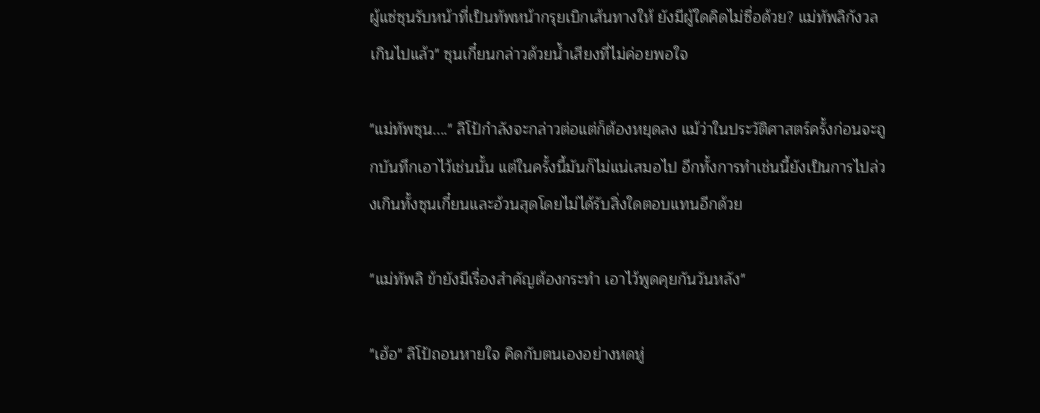ผู้แซ่ซุนรับหน้าที่เป็นทัพหน้ากรุยเบิกเส้นทางให้ ยังมีผู้ใดคิดไม่ซื่อด้วย? แม่ทัพลิกังวลเกินไปแล้ว" ซุนเกี๋ยนกล่าวด้วยน้ำเสียงที่ไม่ค่อยพอใจ

"แม่ทัพซุน...." ลิโป้กำลังจะกล่าวต่อแต่ก็ต้องหยุดลง แม้ว่าในประวัติศาสตร์ครั้งก่อนจะถูกบันทึกเอาไว้เช่นนั้น แต่ในครั้งนี้มันก็ไม่แน่เสมอไป อีกทั้งการทำเช่นนี้ยังเป็นการไปล่วงเกินทั้งซุนเกี๋ยนและอ้วนสุดโดยไม่ได้รับสิ่งใดตอบแทนอีกด้วย

"แม่ทัพลิ ข้ายังมีเรื่องสำคัญต้องกระทำ เอาไว้พูดคุยกันวันหลัง"

"เฮ้อ" ลิโป้ถอนหายใจ คิดกับตนเองอย่างหดหู่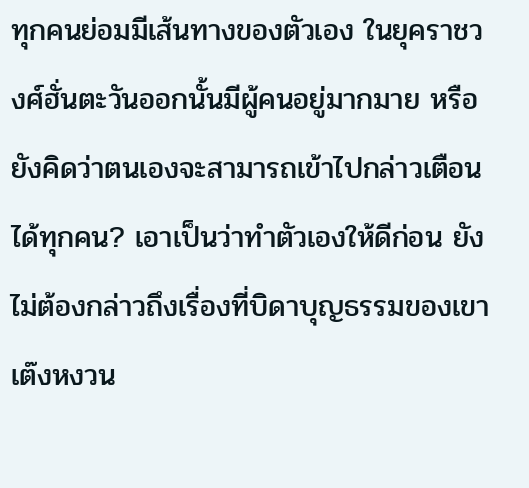ทุกคนย่อมมีเส้นทางของตัวเอง ในยุคราชวงศ์ฮั่นตะวันออกนั้นมีผู้คนอยู่มากมาย หรือยังคิดว่าตนเองจะสามารถเข้าไปกล่าวเตือนได้ทุกคน? เอาเป็นว่าทำตัวเองให้ดีก่อน ยังไม่ต้องกล่าวถึงเรื่องที่บิดาบุญธรรมของเขาเต๊งหงวน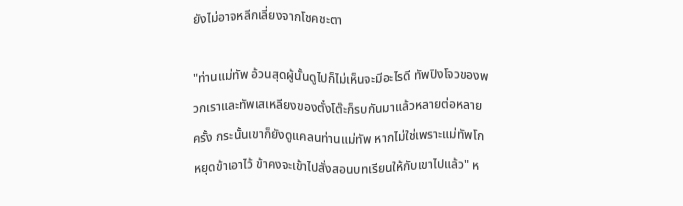ยังไม่อาจหลีกเลี่ยงจากโชคชะตา

"ท่านแม่ทัพ อ้วนสุดผู้นั้นดูไปก็ไม่เห็นจะมีอะไรดี ทัพปิงโจวของพวกเราและทัพเสเหลียงของตั๋งโต๊ะก็รบกันมาแล้วหลายต่อหลายครั้ง กระนั้นเขาก็ยังดูแคลนท่านแม่ทัพ หากไม่ใช่เพราะแม่ทัพโกหยุดข้าเอาไว้ ข้าคงจะเข้าไปสั่งสอนบทเรียนให้กับเขาไปแล้ว" ห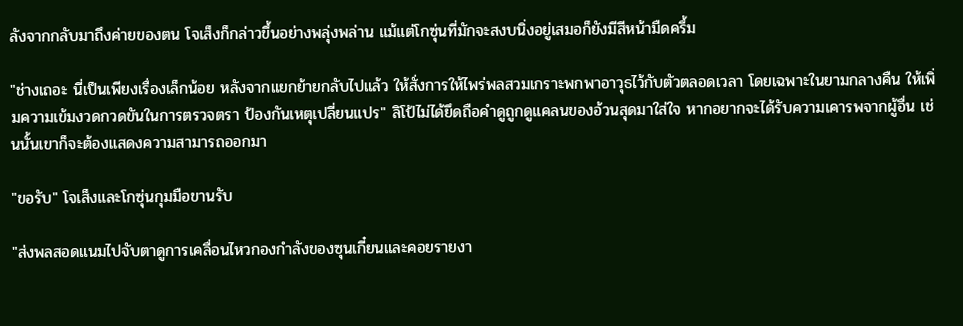ลังจากกลับมาถึงค่ายของตน โจเส็งก็กล่าวขึ้นอย่างพลุ่งพล่าน แม้แต่โกซุ่นที่มักจะสงบนิ่งอยู่เสมอก็ยังมีสีหน้ามืดครึ้ม

"ช่างเถอะ นี่เป็นเพียงเรื่องเล็กน้อย หลังจากแยกย้ายกลับไปแล้ว ให้สั่งการให้ไพร่พลสวมเกราะพกพาอาวุธไว้กับตัวตลอดเวลา โดยเฉพาะในยามกลางคืน ให้เพิ่มความเข้มงวดกวดขันในการตรวจตรา ป้องกันเหตุเปลี่ยนแปร" ลิโป้ไม่ได้ยึดถือคำดูถูกดูแคลนของอ้วนสุดมาใส่ใจ หากอยากจะได้รับความเคารพจากผู้อื่น เช่นนั้นเขาก็จะต้องแสดงความสามารถออกมา

"ขอรับ" โจเส็งและโกซุ่นกุมมือขานรับ

"ส่งพลสอดแนมไปจับตาดูการเคลื่อนไหวกองกำลังของซุนเกี๋ยนและคอยรายงา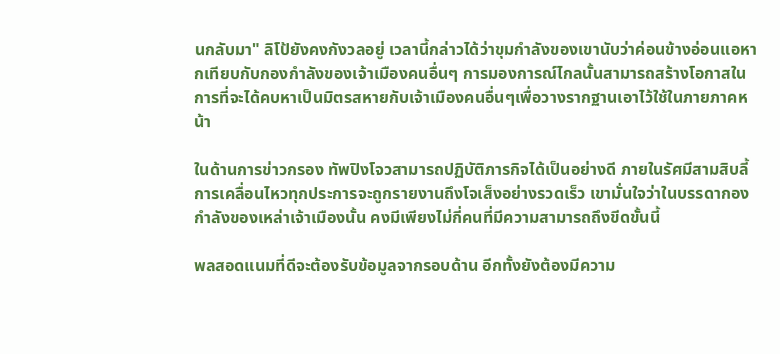นกลับมา" ลิโป้ยังคงกังวลอยู่ เวลานี้กล่าวได้ว่าขุมกำลังของเขานับว่าค่อนข้างอ่อนแอหากเทียบกับกองกำลังของเจ้าเมืองคนอื่นๆ การมองการณ์ไกลนั้นสามารถสร้างโอกาสในการที่จะได้คบหาเป็นมิตรสหายกับเจ้าเมืองคนอื่นๆเพื่อวางรากฐานเอาไว้ใช้ในภายภาคหน้า

ในด้านการข่าวกรอง ทัพปิงโจวสามารถปฏิบัติภารกิจได้เป็นอย่างดี ภายในรัศมีสามสิบลี้ การเคลื่อนไหวทุกประการจะถูกรายงานถึงโจเส็งอย่างรวดเร็ว เขามั่นใจว่าในบรรดากองกำลังของเหล่าเจ้าเมืองนั้น คงมีเพียงไม่กี่คนที่มีความสามารถถึงขีดขั้นนี้

พลสอดแนมที่ดีจะต้องรับข้อมูลจากรอบด้าน อีกทั้งยังต้องมีความ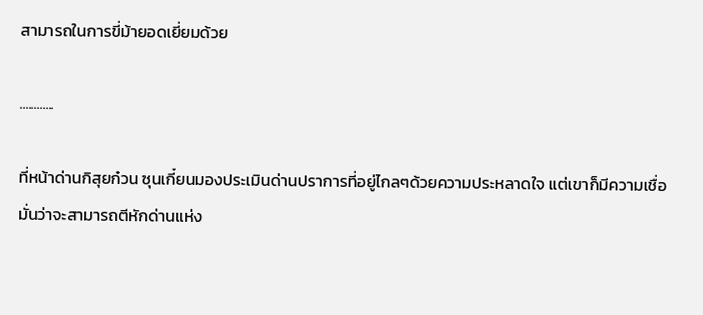สามารถในการขี่ม้ายอดเยี่ยมด้วย

............

ที่หน้าด่านกิสุยก๋วน ซุนเกี๋ยนมองประเมินด่านปราการที่อยู่ไกลๆด้วยความประหลาดใจ แต่เขาก็มีความเชื่อมั่นว่าจะสามารถตีหักด่านแห่ง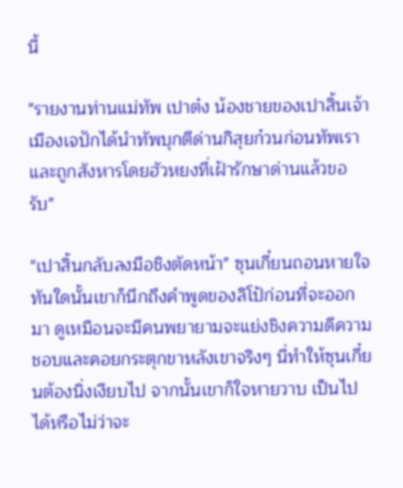นี้

"รายงานท่านแม่ทัพ เปาต๋ง น้องชายของเปาสิ้นเจ้าเมืองเจปักได้นำทัพบุกตีด่านกิสุยก๋วนก่อนทัพเรา และถูกสังหารโดยฮัวหยงที่เฝ้ารักษาด่านแล้วขอรับ"

"เปาสิ้นกลับลงมือชิงตัดหน้า" ซุนเกี๋ยนถอนหายใจ ทันใดนั้นเขาก็นึกถึงคำพูดของลิโป้ก่อนที่จะออกมา ดูเหมือนจะมีคนพยายามจะแย่งชิงความดีความชอบและคอยกระตุกขาหลังเขาจริงๆ นี่ทำให้ซุนเกี๋ยนต้องนิ่งเงียบไป จากนั้นเขาก็ใจหายวาบ เป็นไปได้หรือไม่ว่าจะ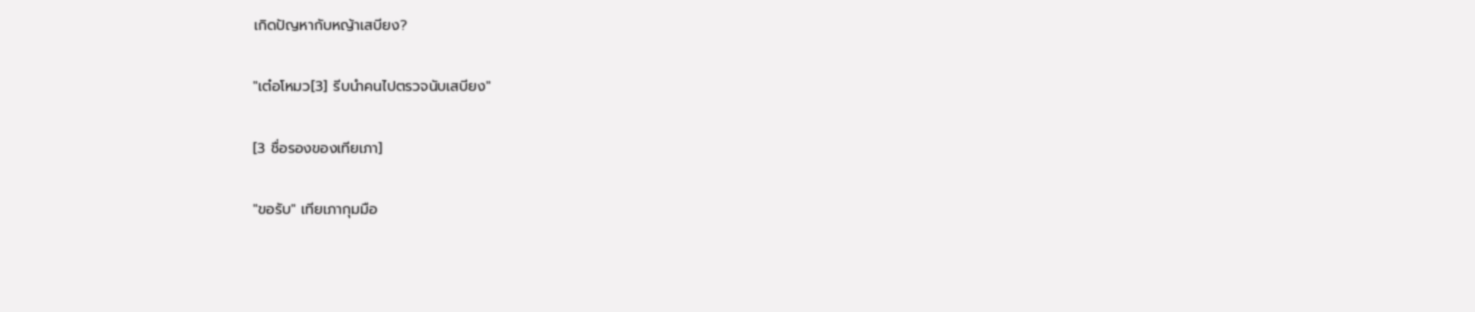เกิดปัญหากับหญ้าเสบียง?

"เต๋อโหมว[3] รีบนำคนไปตรวจนับเสบียง"

[3 ชื่อรองของเทียเภา]

"ขอรับ" เทียเภากุมมือ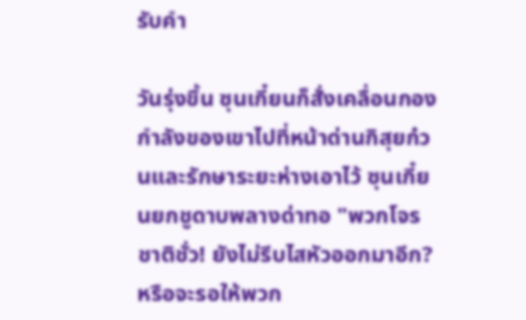รับคำ

วันรุ่งขึ้น ซุนเกี๋ยนก็สั่งเคลื่อนกองกำลังของเขาไปที่หน้าด่านกิสุยก๋วนและรักษาระยะห่างเอาไว้ ซุนเกี๋ยนยกชูดาบพลางด่าทอ "พวกโจรชาติชั่ว! ยังไม่รีบไสหัวออกมาอีก? หรือจะรอให้พวก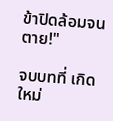ข้าปิดล้อมจนตาย!"

จบบทที่ เกิดใหม่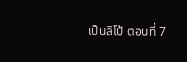เป็นลิโป้ ตอนที่ 7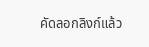คัดลอกลิงก์แล้ว